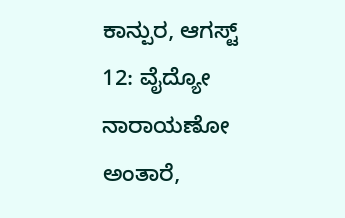ಕಾನ್ಪುರ, ಆಗಸ್ಟ್ 12: ವೈದ್ಯೋ ನಾರಾಯಣೋ ಅಂತಾರೆ,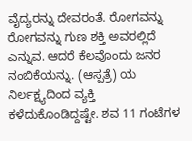ವೈದ್ಯರನ್ನು ದೇವರಂತೆ. ರೋಗವನ್ನು ರೋಗವನ್ನು ಗುಣ ಶಕ್ತಿ ಅವರಲ್ಲಿದೆ ಎನ್ನುವ. ಆದರೆ ಕೆಲವೊಂದು ಜನರ ನಂಬಿಕೆಯನ್ನು. (ಆಸ್ಪತ್ರೆ) ಯ ನಿರ್ಲಕ್ಷ್ಯದಿಂದ ವ್ಯಕ್ತಿ ಕಳೆದುಕೊಂಡಿದ್ದಷ್ಟೇ. ಶವ 11 ಗಂಟೆಗಳ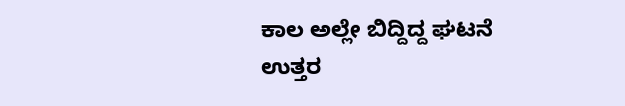ಕಾಲ ಅಲ್ಲೇ ಬಿದ್ದಿದ್ದ ಘಟನೆ ಉತ್ತರ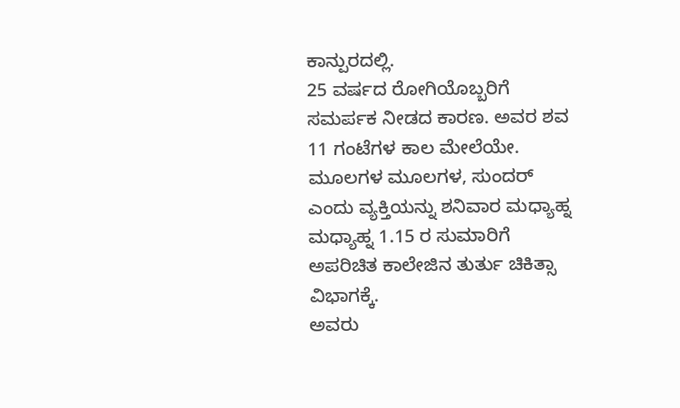ಕಾನ್ಪುರದಲ್ಲಿ.
25 ವರ್ಷದ ರೋಗಿಯೊಬ್ಬರಿಗೆ ಸಮರ್ಪಕ ನೀಡದ ಕಾರಣ. ಅವರ ಶವ 11 ಗಂಟೆಗಳ ಕಾಲ ಮೇಲೆಯೇ. ಮೂಲಗಳ ಮೂಲಗಳ, ಸುಂದರ್ ಎಂದು ವ್ಯಕ್ತಿಯನ್ನು ಶನಿವಾರ ಮಧ್ಯಾಹ್ನ ಮಧ್ಯಾಹ್ನ 1.15 ರ ಸುಮಾರಿಗೆ ಅಪರಿಚಿತ ಕಾಲೇಜಿನ ತುರ್ತು ಚಿಕಿತ್ಸಾ ವಿಭಾಗಕ್ಕೆ.
ಅವರು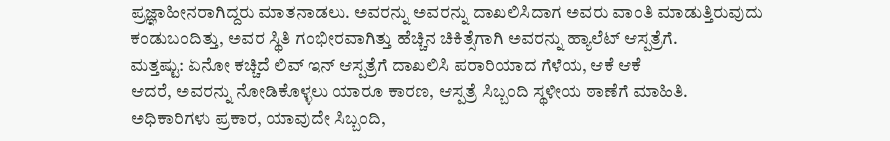ಪ್ರಜ್ಞಾಹೀನರಾಗಿದ್ದರು ಮಾತನಾಡಲು. ಅವರನ್ನು ಅವರನ್ನು ದಾಖಲಿಸಿದಾಗ ಅವರು ವಾಂತಿ ಮಾಡುತ್ತಿರುವುದು ಕಂಡುಬಂದಿತ್ತು, ಅವರ ಸ್ಥಿತಿ ಗಂಭೀರವಾಗಿತ್ತು ಹೆಚ್ಚಿನ ಚಿಕಿತ್ಸೆಗಾಗಿ ಅವರನ್ನು ಹ್ಯಾಲೆಟ್ ಆಸ್ಪತ್ರೆಗೆ.
ಮತ್ತಷ್ಟು: ಏನೋ ಕಚ್ಚಿದೆ ಲಿವ್ ಇನ್ ಆಸ್ಪತ್ರೆಗೆ ದಾಖಲಿಸಿ ಪರಾರಿಯಾದ ಗೆಳೆಯ, ಆಕೆ ಆಕೆ
ಆದರೆ, ಅವರನ್ನು ನೋಡಿಕೊಳ್ಳಲು ಯಾರೂ ಕಾರಣ, ಆಸ್ಪತ್ರೆ ಸಿಬ್ಬಂದಿ ಸ್ಥಳೀಯ ಠಾಣೆಗೆ ಮಾಹಿತಿ. ಅಧಿಕಾರಿಗಳು ಪ್ರಕಾರ, ಯಾವುದೇ ಸಿಬ್ಬಂದಿ,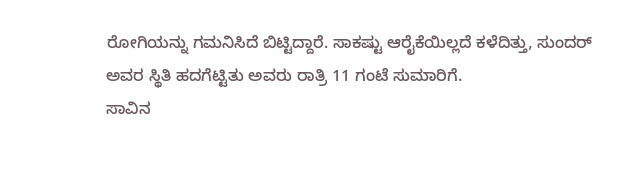ರೋಗಿಯನ್ನು ಗಮನಿಸಿದೆ ಬಿಟ್ಟಿದ್ದಾರೆ. ಸಾಕಷ್ಟು ಆರೈಕೆಯಿಲ್ಲದೆ ಕಳೆದಿತ್ತು, ಸುಂದರ್ ಅವರ ಸ್ಥಿತಿ ಹದಗೆಟ್ಟಿತು ಅವರು ರಾತ್ರಿ 11 ಗಂಟೆ ಸುಮಾರಿಗೆ.
ಸಾವಿನ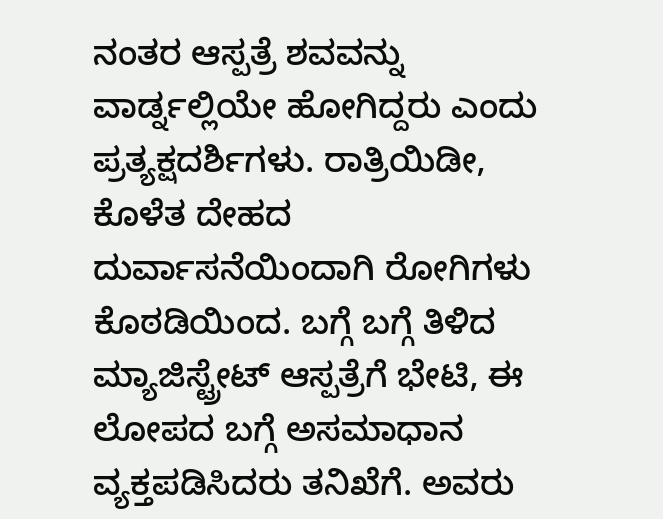ನಂತರ ಆಸ್ಪತ್ರೆ ಶವವನ್ನು ವಾರ್ಡ್ನಲ್ಲಿಯೇ ಹೋಗಿದ್ದರು ಎಂದು ಪ್ರತ್ಯಕ್ಷದರ್ಶಿಗಳು. ರಾತ್ರಿಯಿಡೀ, ಕೊಳೆತ ದೇಹದ ದುರ್ವಾಸನೆಯಿಂದಾಗಿ ರೋಗಿಗಳು ಕೊಠಡಿಯಿಂದ. ಬಗ್ಗೆ ಬಗ್ಗೆ ತಿಳಿದ ಮ್ಯಾಜಿಸ್ಟ್ರೇಟ್ ಆಸ್ಪತ್ರೆಗೆ ಭೇಟಿ, ಈ ಲೋಪದ ಬಗ್ಗೆ ಅಸಮಾಧಾನ ವ್ಯಕ್ತಪಡಿಸಿದರು ತನಿಖೆಗೆ. ಅವರು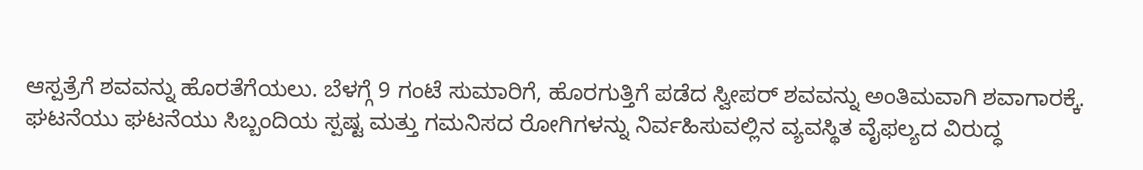ಆಸ್ಪತ್ರೆಗೆ ಶವವನ್ನು ಹೊರತೆಗೆಯಲು. ಬೆಳಗ್ಗೆ 9 ಗಂಟೆ ಸುಮಾರಿಗೆ, ಹೊರಗುತ್ತಿಗೆ ಪಡೆದ ಸ್ವೀಪರ್ ಶವವನ್ನು ಅಂತಿಮವಾಗಿ ಶವಾಗಾರಕ್ಕೆ.
ಘಟನೆಯು ಘಟನೆಯು ಸಿಬ್ಬಂದಿಯ ಸ್ಪಷ್ಟ ಮತ್ತು ಗಮನಿಸದ ರೋಗಿಗಳನ್ನು ನಿರ್ವಹಿಸುವಲ್ಲಿನ ವ್ಯವಸ್ಥಿತ ವೈಫಲ್ಯದ ವಿರುದ್ಧ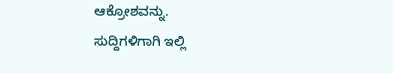ಆಕ್ರೋಶವನ್ನು.
ಸುದ್ದಿಗಳಿಗಾಗಿ ಇಲ್ಲಿ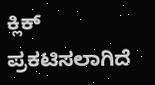ಕ್ಲಿಕ್
ಪ್ರಕಟಿಸಲಾಗಿದೆ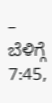– ಬೆಳಿಗ್ಗೆ 7:45,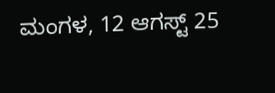ಮಂಗಳ, 12 ಆಗಸ್ಟ್ 25